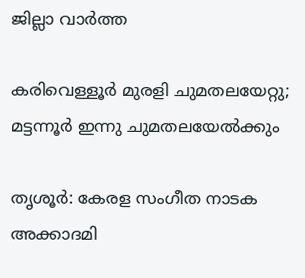ജില്ലാ വാർത്ത

കരിവെള്ളൂർ മുരളി ചുമതലയേറ്റു; മട്ടന്നൂർ ഇന്നു ചുമതലയേൽക്കും

തൃശൂർ: കേരള സംഗീത നാടക അക്കാദമി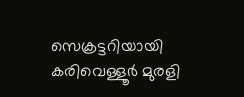സെക്രട്ടറിയായി കരിവെള്ളൂർ മുരളി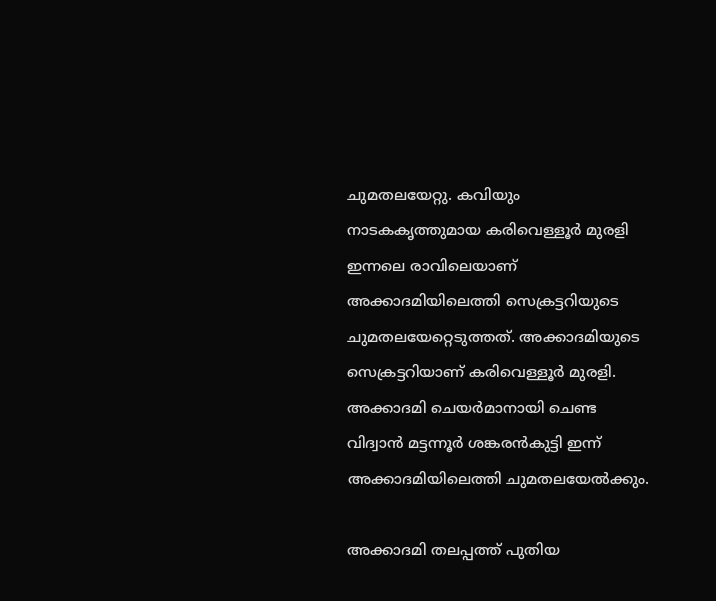ചുമതലയേറ്റു. കവിയും നാടകകൃത്തുമായ കരിവെള്ളൂർ മുരളി ഇന്നലെ രാവിലെയാണ് അക്കാദമിയിലെത്തി സെക്രട്ടറിയുടെ ചുമതലയേറ്റെടുത്തത്. അക്കാദമിയുടെ സെക്രട്ടറിയാണ് കരിവെള്ളൂർ മുരളി. അക്കാദമി ചെയർമാനായി ചെണ്ട വിദ്വാൻ മട്ടന്നൂർ ശങ്കരൻകുട്ടി ഇന്ന് അക്കാദമിയിലെത്തി ചുമതലയേൽക്കും.

അക്കാദമി തലപ്പത്ത് പുതിയ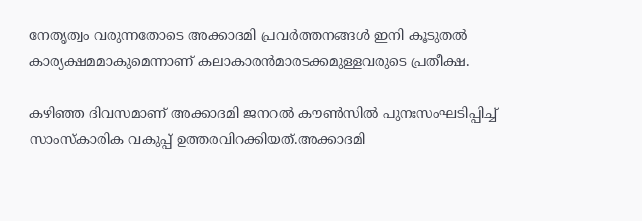നേതൃത്വം വരുന്നതോടെ അക്കാദമി പ്രവർത്തനങ്ങൾ ഇനി കൂടുതൽ കാര്യക്ഷമമാകുമെന്നാണ് കലാകാരൻമാരടക്കമുള്ളവരുടെ പ്രതീക്ഷ.

കഴിഞ്ഞ ദിവസമാണ് അക്കാദമി ജനറൽ കൗണ്‍സിൽ പുനഃസംഘടിപ്പിച്ച് സാംസ്കാരിക വകുപ്പ് ഉത്തരവിറക്കിയത്.അക്കാദമി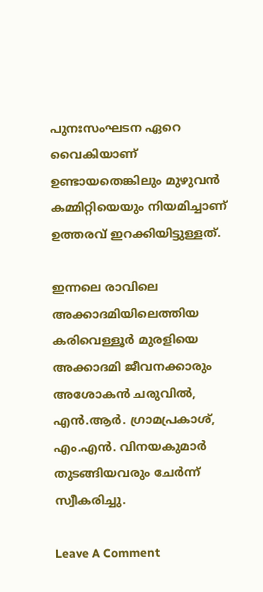പുനഃസംഘടന ഏറെ വൈകിയാണ് ഉണ്ടായതെങ്കിലും മുഴുവൻ കമ്മിറ്റിയെയും നിയമിച്ചാണ് ഉത്തരവ് ഇറക്കിയിട്ടുള്ളത്.

ഇന്നലെ രാവിലെ അക്കാദമിയിലെത്തിയ കരിവെള്ളൂർ മുരളിയെ അക്കാദമി ജീവനക്കാരും അശോകൻ ചരുവിൽ, എൻ.ആർ. ഗ്രാമപ്രകാശ്, എം.എൻ. വിനയകുമാർ തുടങ്ങിയവരും ചേർന്ന് സ്വീകരിച്ചു.

Leave A Comment